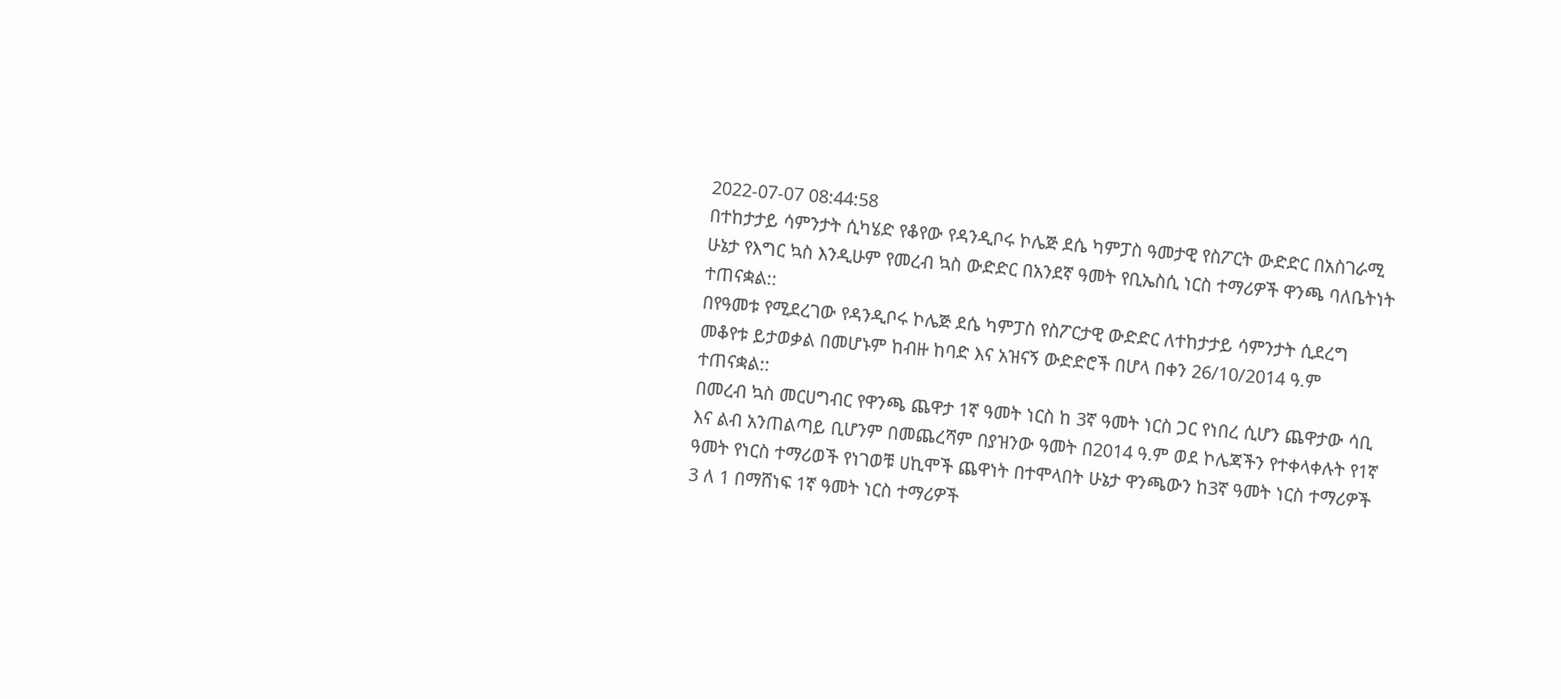2022-07-07 08:44:58
በተከታታይ ሳምንታት ሲካሄድ የቆየው የዳንዲቦሩ ኮሌጅ ደሴ ካምፓስ ዓመታዊ የስፖርት ውድድር በአስገራሚ ሁኔታ የእግር ኳስ እንዲሁም የመረብ ኳስ ውድድር በአንደኛ ዓመት የቢኤስሲ ነርስ ተማሪዎች ዋንጫ ባለቤትነት ተጠናቋል::
በየዓመቱ የሚደረገው የዳንዲቦሩ ኮሌጅ ደሴ ካምፓስ የስፖርታዊ ውድድር ለተከታታይ ሳምንታት ሲደረግ መቆየቱ ይታወቃል በመሆኑም ከብዙ ከባድ እና አዝናኝ ውድድሮች በሆላ በቀን 26/10/2014 ዓ.ም ተጠናቋል::
በመረብ ኳስ መርሀግብር የዋንጫ ጨዋታ 1ኛ ዓመት ነርስ ከ 3ኛ ዓመት ነርስ ጋር የነበረ ሲሆን ጨዋታው ሳቢ እና ልብ አንጠልጣይ ቢሆንም በመጨረሻም በያዝንው ዓመት በ2014 ዓ.ም ወደ ኮሌጃችን የተቀላቀሉት የ1ኛ ዓመት የነርስ ተማሪወች የነገወቹ ሀኪሞች ጨዋነት በተሞላበት ሁኔታ ዋንጫውን ከ3ኛ ዓመት ነርስ ተማሪዎች 3 ለ 1 በማሸነፍ 1ኛ ዓመት ነርስ ተማሪዎች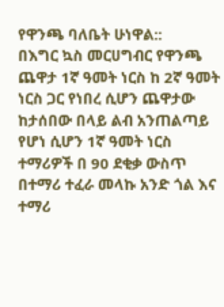የዋንጫ ባለቤት ሁነዋል::
በእግር ኳስ መርሀግብር የዋንጫ ጨዋታ 1ኛ ዓመት ነርስ ከ 2ኛ ዓመት ነርስ ጋር የነበረ ሲሆን ጨዋታው ከታሰበው በላይ ልብ አንጠልጣይ የሆነ ሲሆን 1ኛ ዓመት ነርስ ተማሪዎች በ 90 ደቂቃ ውስጥ በተማሪ ተፈራ መላኩ አንድ ጎል እና ተማሪ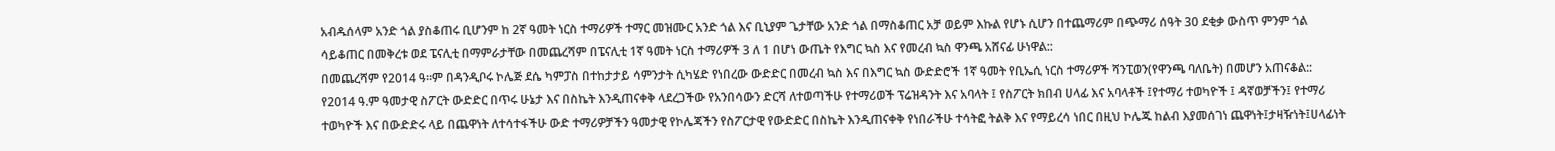አብዱሰላም አንድ ጎል ያስቆጠሩ ቢሆንም ከ 2ኛ ዓመት ነርስ ተማሪዎች ተማር መዝሙር አንድ ጎል እና ቢኒያም ጌታቸው አንድ ጎል በማስቆጠር አቻ ወይም እኩል የሆኑ ሲሆን በተጨማሪም በጭማሪ ሰዓት 30 ደቂቃ ውስጥ ምንም ጎል ሳይቆጠር በመቅረቱ ወደ ፔናሊቲ በማምራታቸው በመጨረሻም በፔናሊቲ 1ኛ ዓመት ነርስ ተማሪዎች 3 ለ 1 በሆነ ውጤት የእግር ኳስ እና የመረብ ኳስ ዋንጫ አሸናፊ ሁነዋል::
በመጨረሻም የ2014 ዓ።ም በዳንዲቦሩ ኮሌጅ ደሴ ካምፓስ በተከታታይ ሳምንታት ሲካሄድ የነበረው ውድድር በመረብ ኳስ እና በእግር ኳስ ውድድሮች 1ኛ ዓመት የቢኤሲ ነርስ ተማሪዎች ሻንፒወን(የዋንጫ ባለቤት) በመሆን አጠናቆል::
የ2014 ዓ.ም ዓመታዊ ስፖርት ውድድር በጥሩ ሁኔታ እና በስኬት እንዲጠናቀቅ ላደረጋችው የአንበሳውን ድርሻ ለተወጣችሁ የተማሪወች ፕሬዝዳንት እና አባላት ፤ የስፖርት ክበብ ሀላፊ እና አባላቶች ፤የተማሪ ተወካዮች ፤ ዳኛወቻችን፤ የተማሪ ተወካዮች እና በውድድሩ ላይ በጨዋነት ለተሳተፋችሁ ውድ ተማሪዎቻችን ዓመታዊ የኮሌጃችን የስፖርታዊ የውድድር በስኬት እንዲጠናቀቅ የነበራችሁ ተሳትፎ ትልቅ እና የማይረሳ ነበር በዚህ ኮሌጁ ከልብ እያመሰገነ ጨዋነት፤ታዛዥነት፤ሀላፊነት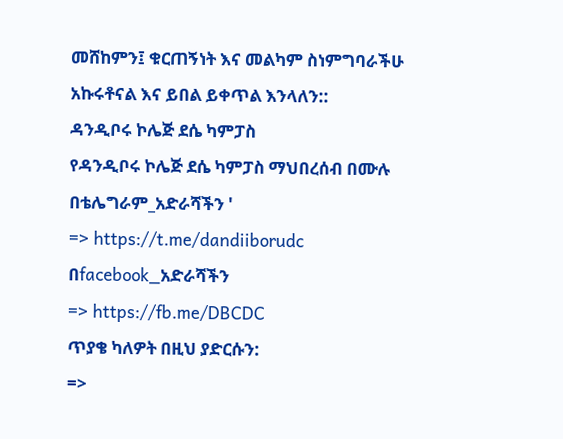መሸከምን፤ ቁርጠኝነት እና መልካም ስነምግባራችሁ አኩሩቶናል እና ይበል ይቀጥል እንላለን::
ዳንዲቦሩ ኮሌጅ ደሴ ካምፓስ
የዳንዲቦሩ ኮሌጅ ደሴ ካምፓስ ማህበረሰብ በሙሉ በቴሌግራም_አድራሻችን '
=> https://t.me/dandiiborudc
በfacebook_አድራሻችን
=> https://fb.me/DBCDC
ጥያቄ ካለዎት በዚህ ያድርሱን:
=>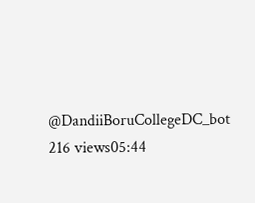@DandiiBoruCollegeDC_bot
216 views05:44